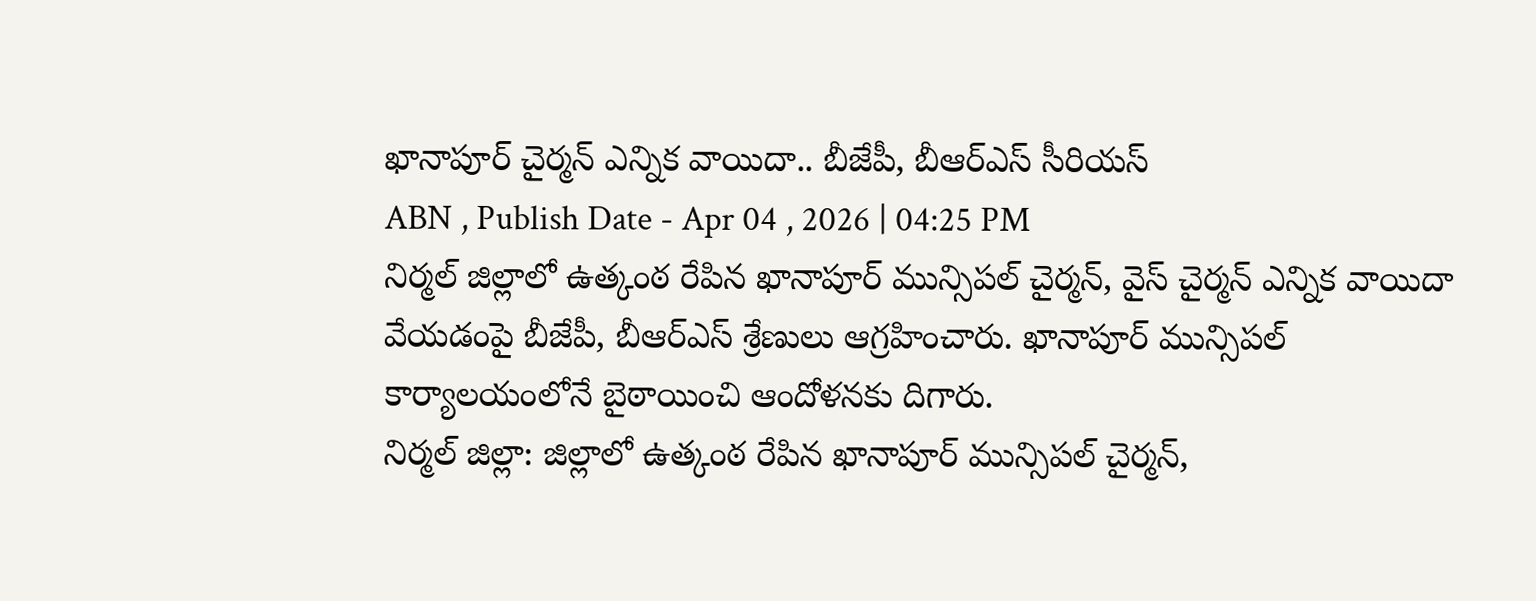ఖానాపూర్ చైర్మన్ ఎన్నిక వాయిదా.. బీజేపీ, బీఆర్ఎస్ సీరియస్
ABN , Publish Date - Apr 04 , 2026 | 04:25 PM
నిర్మల్ జిల్లాలో ఉత్కంఠ రేపిన ఖానాపూర్ మున్సిపల్ చైర్మన్, వైస్ చైర్మన్ ఎన్నిక వాయిదా వేయడంపై బీజేపీ, బీఆర్ఎస్ శ్రేణులు ఆగ్రహించారు. ఖానాపూర్ మున్సిపల్ కార్యాలయంలోనే బైఠాయించి ఆందోళనకు దిగారు.
నిర్మల్ జిల్లా: జిల్లాలో ఉత్కంఠ రేపిన ఖానాపూర్ మున్సిపల్ చైర్మన్,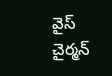వైస్ చైర్మన్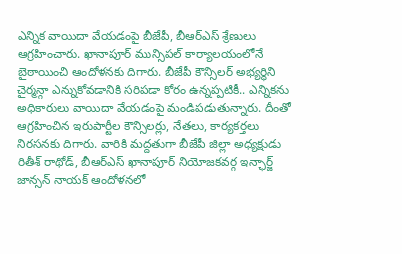ఎన్నిక వాయిదా వేయడంపై బీజేపీ, బీఆర్ఎస్ శ్రేణులు ఆగ్రహించారు. ఖానాపూర్ మున్సిపల్ కార్యాలయంలోనే బైఠాయించి ఆందోళనకు దిగారు. బీజేపీ కౌన్సిలర్ అభ్యర్థిని చైర్మన్గా ఎన్నుకోవడానికి సరిపడా కోరం ఉన్నప్పటికీ.. ఎన్నికను అధికారులు వాయిదా వేయడంపై మండిపడుతున్నారు. దీంతో ఆగ్రహించిన ఇరుపార్టీల కౌన్సిలర్లు, నేతలు, కార్యకర్తలు నిరసనకు దిగారు. వారికి మద్దతుగా బీజేపీ జిల్లా అధ్యక్షుడు రితీశ్ రాథోడ్, బీఆర్ఎస్ ఖానాపూర్ నియోజకవర్గ ఇన్ఛార్జ్ జాన్సన్ నాయక్ ఆందోళనలో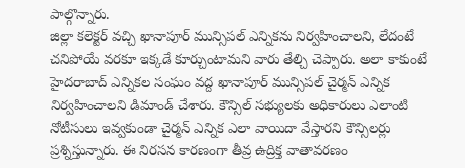పాల్గొన్నారు.
జిల్లా కలెక్టర్ వచ్చి ఖానాపూర్ మున్సిపల్ ఎన్నికను నిర్వహించాలని, లేదంటే చనిపోయే వరకూ ఇక్కడే కూర్చుంటామని వారు తేల్చి చెప్పారు. అలా కాకుంటే హైదరాబాద్ ఎన్నికల సంఘం వద్ద ఖానాపూర్ మున్సిపల్ చైర్మన్ ఎన్నిక నిర్వహించాలని డిమాండ్ చేశారు. కౌన్సిల్ సభ్యులకు అధికారులు ఎలాంటి నోటీసులు ఇవ్వకుండా చైర్మన్ ఎన్నిక ఎలా వాయిదా వేస్తారని కౌన్సిలర్లు ప్రశ్నిస్తున్నారు. ఈ నిరసన కారణంగా తీవ్ర ఉద్రిక్త వాతావరణం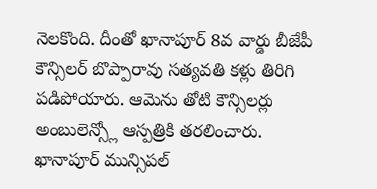నెలకొంది. దీంతో ఖానాపూర్ 8వ వార్డు బీజేపీ కౌన్సిలర్ బొప్పారావు సత్యవతి కళ్లు తిరిగి పడిపోయారు. ఆమెను తోటి కౌన్సిలర్లు అంబులెన్స్లో ఆస్పత్రికి తరలించారు.
ఖానాపూర్ మున్సిపల్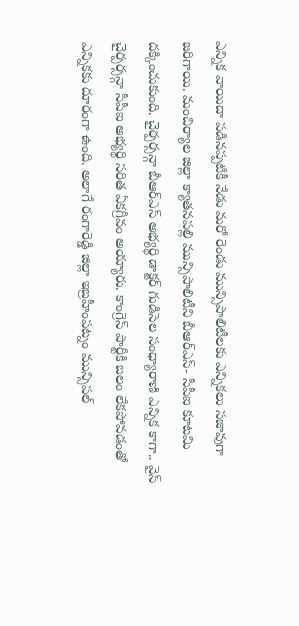ఎన్నిక వాయిదా పడినప్పటికీ నేడు మరో రెండు మున్సిపాలిటీలకు ఎన్నికలు సజావుగా జరిగాయి. మంచిర్యాల జిల్లా క్యాతనపల్లి మున్సిపాలిటీని బీఆర్ఎస్- సీపీఐ కూటమి దక్కించుకుంది. చైర్పర్సన్గా బీఆర్ఎస్ అభ్యర్థి డాక్టర్ గుడిసెల సంధ్యారాణి ఎన్నిక కాగా.. వైస్ చైర్పర్సన్గా సీపీఐ అభ్యర్థి సరిత ఏకగ్రీవం అయ్యారు. కాంగ్రెస్ పార్టీకి బలం లేకపోవడంతో ఎన్నికకు దూరంగా ఉంది. అలాగే రంగారెడ్డి జిల్లా ఇబ్రహీంపట్నం మున్సిపల్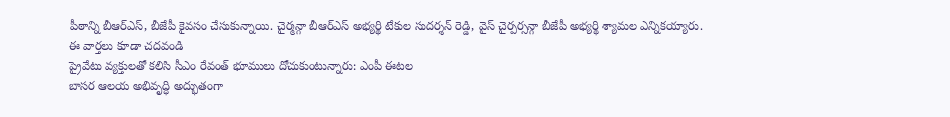పీఠాన్ని బీఆర్ఎస్, బీజేపీ కైవసం చేసుకున్నాయి. చైర్మన్గా బీఆర్ఎస్ అభ్యర్థి టేకుల సుదర్శన్ రెడ్డి, వైస్ చైర్పర్సన్గా బీజేపీ అభ్యర్థి శ్యామల ఎన్నికయ్యారు.
ఈ వార్తలు కూడా చదవండి
ప్రైవేటు వ్యక్తులతో కలిసి సీఎం రేవంత్ భూములు దోచుకుంటున్నారు: ఎంపీ ఈటల
బాసర ఆలయ అభివృద్ధి అద్భుతంగా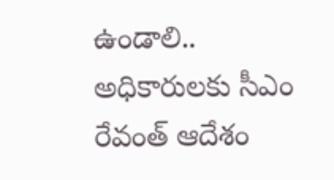ఉండాలి.. అధికారులకు సీఎం రేవంత్ ఆదేశం